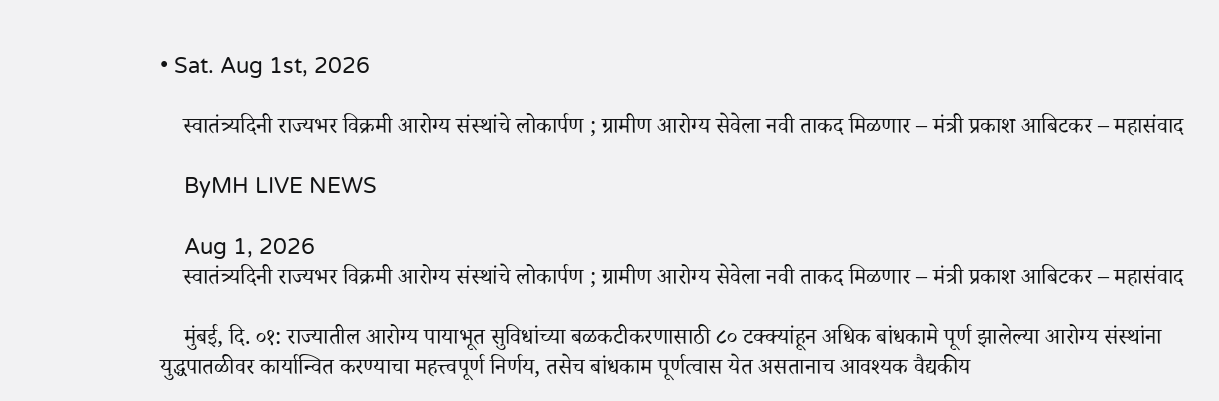• Sat. Aug 1st, 2026

    स्वातंत्र्यदिनी राज्यभर विक्रमी आरोग्य संस्थांचे लोकार्पण ; ग्रामीण आरोग्य सेवेला नवी ताकद मिळणार – मंत्री प्रकाश आबिटकर – महासंवाद

    ByMH LIVE NEWS

    Aug 1, 2026
    स्वातंत्र्यदिनी राज्यभर विक्रमी आरोग्य संस्थांचे लोकार्पण ; ग्रामीण आरोग्य सेवेला नवी ताकद मिळणार – मंत्री प्रकाश आबिटकर – महासंवाद

    मुंबई, दि. ०१: राज्यातील आरोग्य पायाभूत सुविधांच्या बळकटीकरणासाठी ८० टक्क्यांहून अधिक बांधकामे पूर्ण झालेल्या आरोग्य संस्थांना युद्धपातळीवर कार्यान्वित करण्याचा महत्त्वपूर्ण निर्णय, तसेच बांधकाम पूर्णत्वास येत असतानाच आवश्यक वैद्यकीय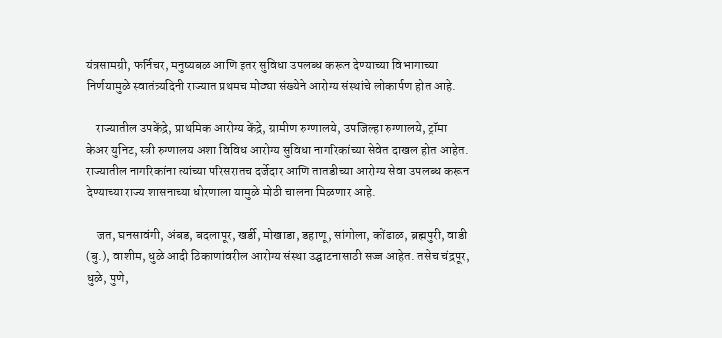यंत्रसामग्री, फर्निचर, मनुष्यबळ आणि इतर सुविधा उपलब्ध करून देण्याच्या विभागाच्या निर्णयामुळे स्वातंत्र्यदिनी राज्यात प्रथमच मोठ्या संख्येने आरोग्य संस्थांचे लोकार्पण होत आहे.

    राज्यातील उपकेंद्रे, प्राथमिक आरोग्य केंद्रे, ग्रामीण रुग्णालये, उपजिल्हा रुग्णालये, ट्रॉमा केअर युनिट, स्त्री रुग्णालय अशा विविध आरोग्य सुविधा नागरिकांच्या सेवेत दाखल होत आहेत. राज्यातील नागरिकांना त्यांच्या परिसरातच दर्जेदार आणि तातडीच्या आरोग्य सेवा उपलब्ध करून देण्याच्या राज्य शासनाच्या धोरणाला यामुळे मोठी चालना मिळणार आहे.

    जत, घनसावंगी, अंबड, बदलापूर, खर्डी, मोखाडा, डहाणू, सांगोला, कोंढाळ, ब्रह्मपुरी, वाडी (बु.), वाशीम, धुळे आदी ठिकाणांवरील आरोग्य संस्था उद्घाटनासाठी सज्ज आहेत. तसेच चंद्रपूर, धुळे, पुणे,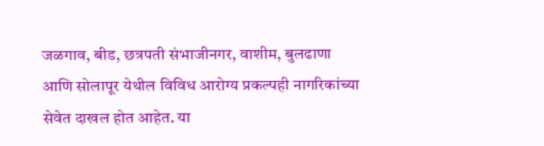जळगाव, बीड, छत्रपती संभाजीनगर, वाशीम, बुलढाणा आणि सोलापूर येथील विविध आरोग्य प्रकल्पही नागरिकांच्या सेवेत दाखल होत आहेत. या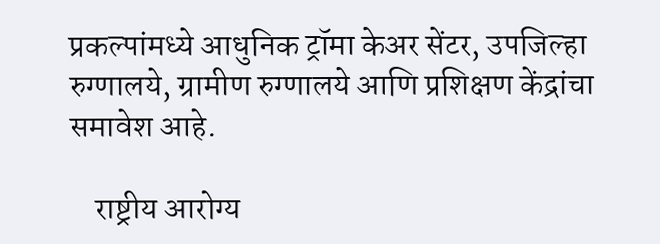प्रकल्पांमध्ये आधुनिक ट्रॉमा केअर सेंटर, उपजिल्हा रुग्णालये, ग्रामीण रुग्णालये आणि प्रशिक्षण केंद्रांचा समावेश आहे.

    राष्ट्रीय आरोग्य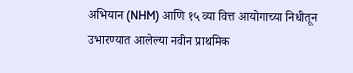अभियान (NHM) आणि १५ व्या वित्त आयोगाच्या निधीतून उभारण्यात आलेल्या नवीन प्राथमिक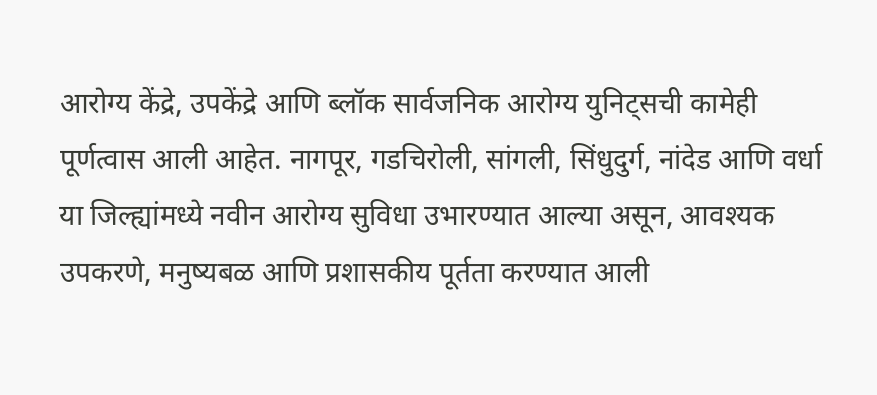आरोग्य केंद्रे, उपकेंद्रे आणि ब्लॉक सार्वजनिक आरोग्य युनिट्सची कामेही पूर्णत्वास आली आहेत. नागपूर, गडचिरोली, सांगली, सिंधुदुर्ग, नांदेड आणि वर्धा या जिल्ह्यांमध्ये नवीन आरोग्य सुविधा उभारण्यात आल्या असून, आवश्यक उपकरणे, मनुष्यबळ आणि प्रशासकीय पूर्तता करण्यात आली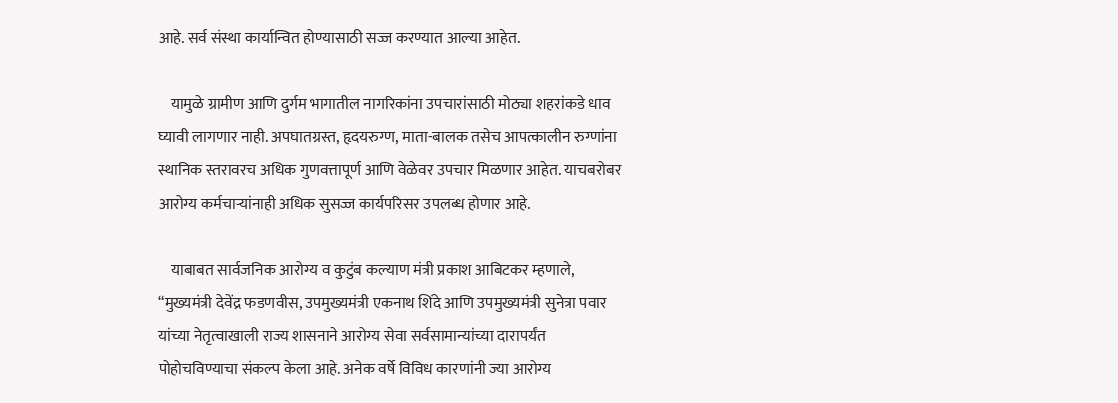आहे. सर्व संस्था कार्यान्वित होण्यासाठी सज्ज करण्यात आल्या आहेत.

    यामुळे ग्रामीण आणि दुर्गम भागातील नागरिकांना उपचारांसाठी मोठ्या शहरांकडे धाव घ्यावी लागणार नाही. अपघातग्रस्त, हृदयरुग्ण, माता-बालक तसेच आपत्कालीन रुग्णांना स्थानिक स्तरावरच अधिक गुणवत्तापूर्ण आणि वेळेवर उपचार मिळणार आहेत. याचबरोबर आरोग्य कर्मचाऱ्यांनाही अधिक सुसज्ज कार्यपरिसर उपलब्ध होणार आहे.

    याबाबत सार्वजनिक आरोग्य व कुटुंब कल्याण मंत्री प्रकाश आबिटकर म्हणाले, “मुख्यमंत्री देवेंद्र फडणवीस, उपमुख्यमंत्री एकनाथ शिंदे आणि उपमुख्यमंत्री सुनेत्रा पवार यांच्या नेतृत्वाखाली राज्य शासनाने आरोग्य सेवा सर्वसामान्यांच्या दारापर्यंत पोहोचविण्याचा संकल्प केला आहे. अनेक वर्षे विविध कारणांनी ज्या आरोग्य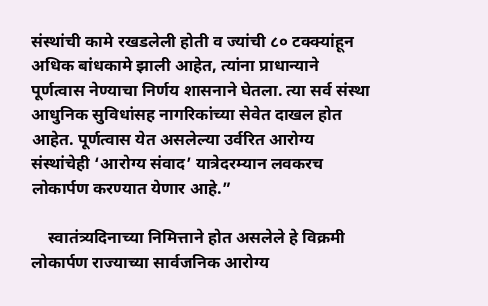संस्थांची कामे रखडलेली होती व ज्यांची ८० टक्क्यांहून अधिक बांधकामे झाली आहेत, त्यांना प्राधान्याने पूर्णत्वास नेण्याचा निर्णय शासनाने घेतला. त्या सर्व संस्था आधुनिक सुविधांसह नागरिकांच्या सेवेत दाखल होत आहेत. पूर्णत्वास येत असलेल्या उर्वरित आरोग्य संस्थांचेही ‘आरोग्य संवाद’ यात्रेदरम्यान लवकरच लोकार्पण करण्यात येणार आहे.”

    स्वातंत्र्यदिनाच्या निमित्ताने होत असलेले हे विक्रमी लोकार्पण राज्याच्या सार्वजनिक आरोग्य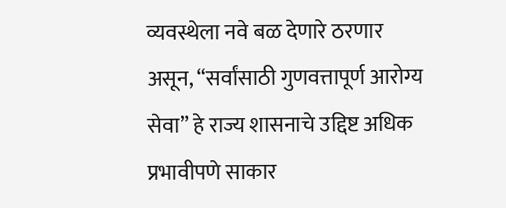व्यवस्थेला नवे बळ देणारे ठरणार असून, “सर्वांसाठी गुणवत्तापूर्ण आरोग्य सेवा” हे राज्य शासनाचे उद्दिष्ट अधिक प्रभावीपणे साकार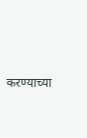करण्याच्या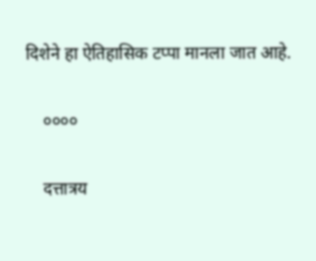दिशेने हा ऐतिहासिक टप्पा मानला जात आहे.

    ००००

    दत्तात्रय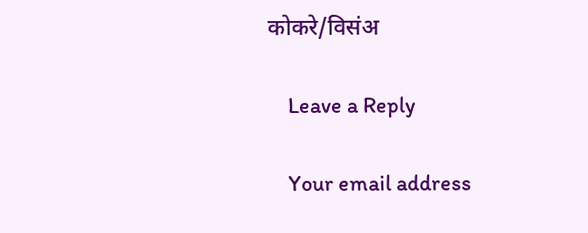कोकरे/विसंअ

    Leave a Reply

    Your email address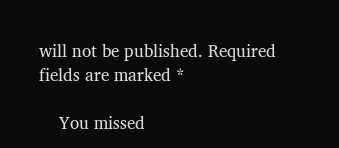will not be published. Required fields are marked *

    You missed